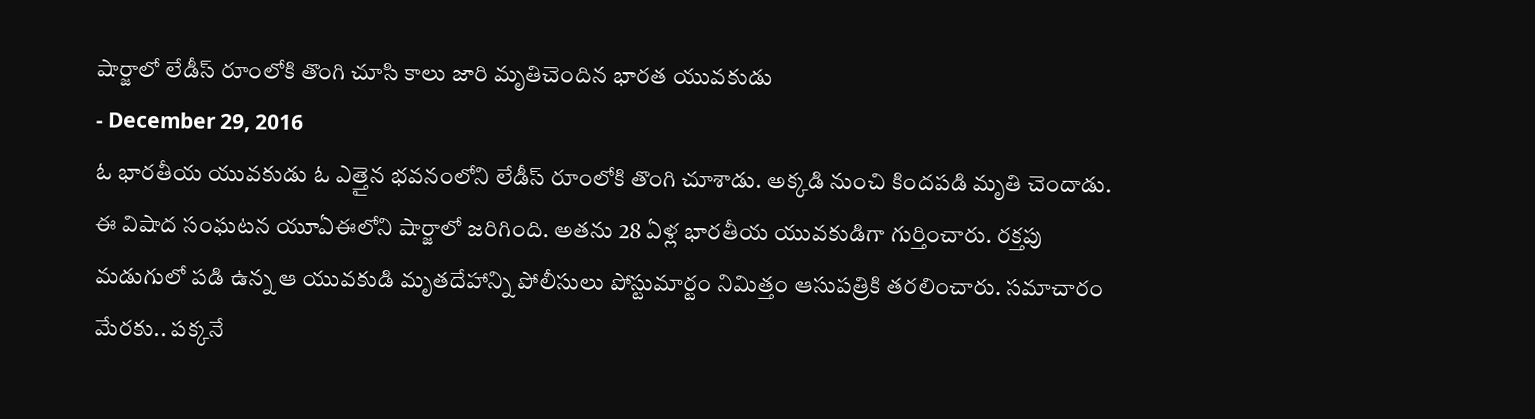షార్జాలో లేడీస్ రూంలోకి తొంగి చూసి కాలు జారి మృతిచెందిన భారత యువకుడు
- December 29, 2016
ఓ భారతీయ యువకుడు ఓ ఎత్తైన భవనంలోని లేడీస్ రూంలోకి తొంగి చూశాడు. అక్కడి నుంచి కిందపడి మృతి చెందాడు. ఈ విషాద సంఘటన యూఏఈలోని షార్జాలో జరిగింది. అతను 28 ఏళ్ల భారతీయ యువకుడిగా గుర్తించారు. రక్తపు మడుగులో పడి ఉన్న ఆ యువకుడి మృతదేహాన్ని పోలీసులు పోస్టుమార్టం నిమిత్తం ఆసుపత్రికి తరలించారు. సమాచారం మేరకు.. పక్కనే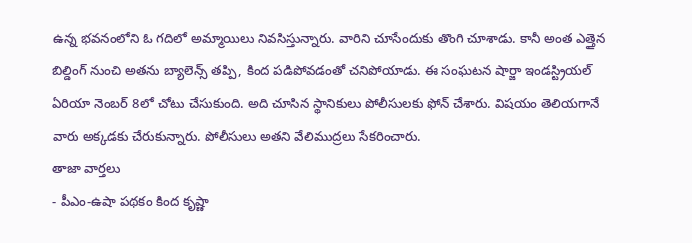ఉన్న భవనంలోని ఓ గదిలో అమ్మాయిలు నివసిస్తున్నారు. వారిని చూసేందుకు తొంగి చూశాడు. కానీ అంత ఎత్తైన బిల్డింగ్ నుంచి అతను బ్యాలెన్స్ తప్పి, కింద పడిపోవడంతో చనిపోయాడు. ఈ సంఘటన షార్జా ఇండస్ట్రియల్ ఏరియా నెంబర్ 8లో చోటు చేసుకుంది. అది చూసిన స్థానికులు పోలీసులకు ఫోన్ చేశారు. విషయం తెలియగానే వారు అక్కడకు చేరుకున్నారు. పోలీసులు అతని వేలిముద్రలు సేకరించారు.
తాజా వార్తలు
- పీఎం-ఉషా పథకం కింద కృష్ణా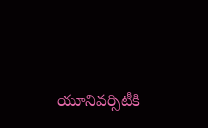యూనివర్సిటీకి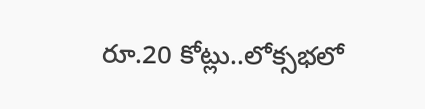రూ.20 కోట్లు..లోక్సభలో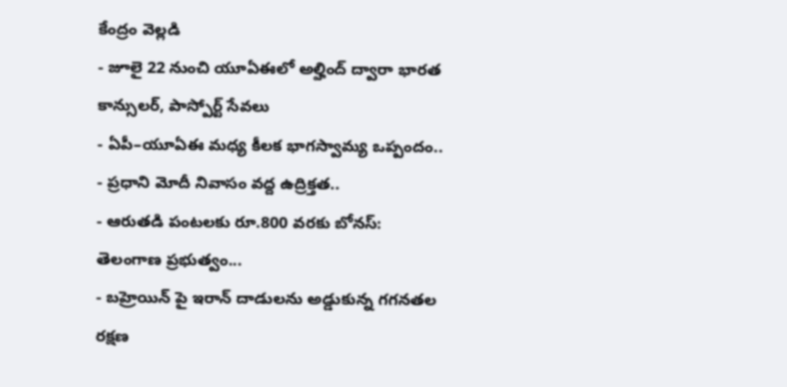కేంద్రం వెల్లడి
- జూలై 22 నుంచి యూఏఈలో అల్హింద్ ద్వారా భారత కాన్సులర్, పాస్పోర్ట్ సేవలు
- ఏపీ–యూఏఈ మధ్య కీలక భాగస్వామ్య ఒప్పందం..
- ప్రధాని మోదీ నివాసం వద్ద ఉద్రిక్తత..
- ఆరుతడి పంటలకు రూ.800 వరకు బోనస్: తెలంగాణ ప్రభుత్వం...
- బహ్రెయిన్ పై ఇరాన్ దాడులను అడ్డుకున్న గగనతల రక్షణ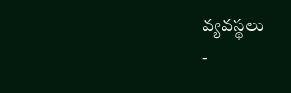వ్యవస్థలు
-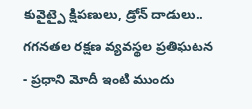కువైట్పై క్షిపణులు, డ్రోన్ దాడులు.. గగనతల రక్షణ వ్యవస్థల ప్రతిఘటన
- ప్రధాని మోదీ ఇంటి ముందు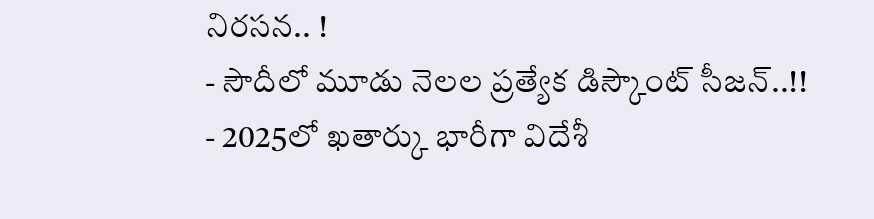నిరసన.. !
- సౌదీలో మూడు నెలల ప్రత్యేక డిస్కౌంట్ సీజన్..!!
- 2025లో ఖతార్కు భారీగా విదేశీ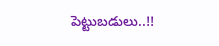పెట్టుబడులు..!!